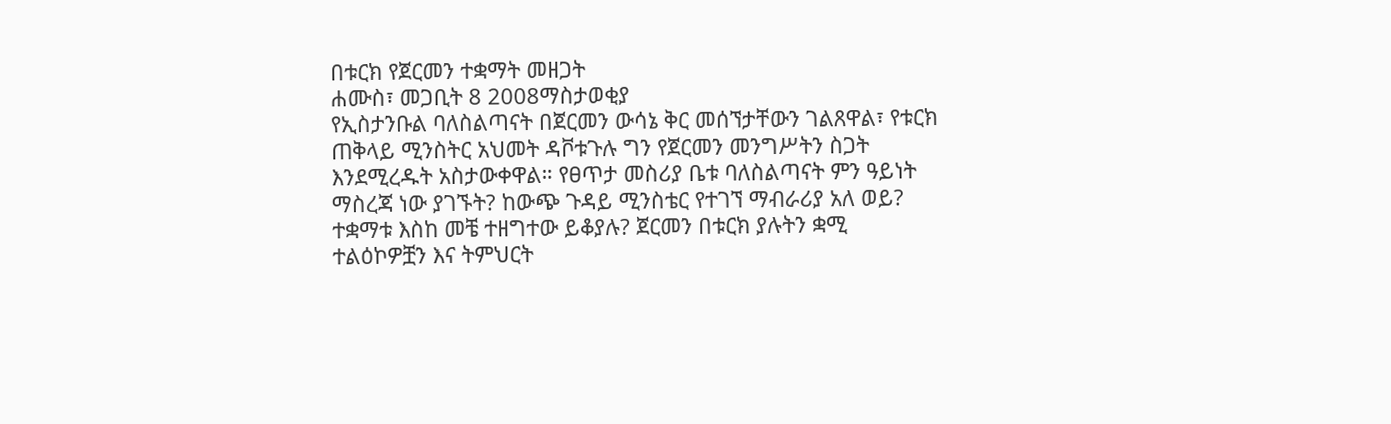በቱርክ የጀርመን ተቋማት መዘጋት
ሐሙስ፣ መጋቢት 8 2008ማስታወቂያ
የኢስታንቡል ባለስልጣናት በጀርመን ውሳኔ ቅር መሰኘታቸውን ገልጸዋል፣ የቱርክ ጠቅላይ ሚንስትር አህመት ዳቮቱጉሉ ግን የጀርመን መንግሥትን ስጋት እንደሚረዱት አስታውቀዋል። የፀጥታ መስሪያ ቤቱ ባለስልጣናት ምን ዓይነት ማስረጃ ነው ያገኙት? ከውጭ ጉዳይ ሚንስቴር የተገኘ ማብራሪያ አለ ወይ? ተቋማቱ እስከ መቼ ተዘግተው ይቆያሉ? ጀርመን በቱርክ ያሉትን ቋሚ ተልዕኮዎቿን እና ትምህርት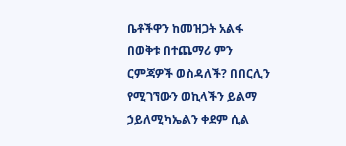ቤቶችዋን ከመዝጋት አልፋ በወቅቱ በተጨማሪ ምን ርምጃዎች ወስዳለች? በበርሊን የሚገኘውን ወኪላችን ይልማ ኃይለሚካኤልን ቀደም ሲል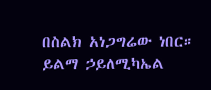በስልክ አነጋግሬው ነበር።
ይልማ ኃይለሚካኤል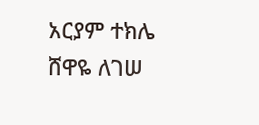አርያም ተክሌ
ሸዋዬ ለገሠ